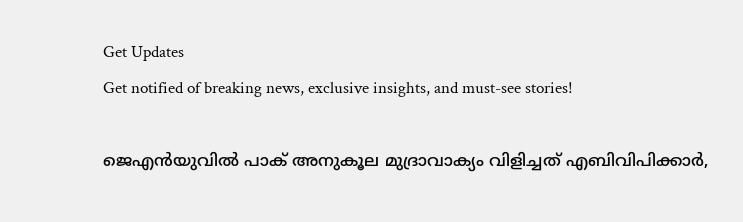Get Updates
Get notified of breaking news, exclusive insights, and must-see stories!

ജെഎൻയുവിൽ പാക് അനുകൂല മുദ്രാവാക്യം വിളിച്ചത് എബിവിപിക്കാർ,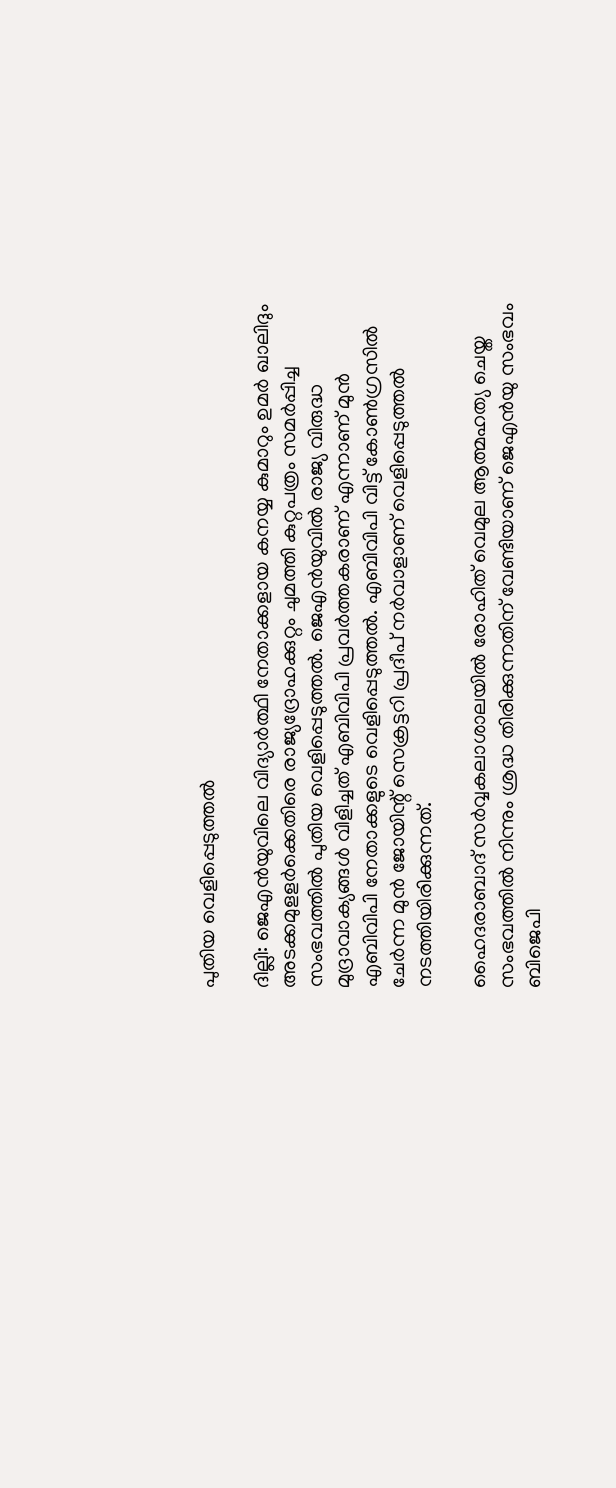പുതിയ വെളിപ്പെടുത്തൽ

ദില്ലി: ജെഎന്‍യുവിലെ വിദ്യാര്‍ത്ഥി നേതാക്കളായ കനയ്യ കുമാറും ഉമര്‍ ഖാലിദും അടക്കമുളളര്‍ക്കെതിരെ രാജ്യദ്രോഹക്കുറ്റം ചുമത്തി കുറ്റപത്രം സമര്‍പ്പിച്ച സംഭവത്തില്‍ പുതിയ വെളിപ്പെടുത്തല്‍. ജെഎന്‍യുവില്‍ രാജ്യ വിരുദ്ധ മുദ്രാവാക്യങ്ങള്‍ വിളിച്ചത് എബിവിപി പ്രവര്‍ത്തകരാണ് എന്നാണ് മുന്‍ എബിവിപി നേതാക്കളുടെ വെളിപ്പെടുത്തല്‍. എബിവിപി വിട്ട് കോണ്‍ഗ്രസില്‍ ചേര്‍ന്ന മുന്‍ ജോയിന്റ് സെക്രട്ടറി പ്രദീപ് നര്‍വാളാണ് വെളിപ്പെടുത്തല്‍ നടത്തിയിരിക്കുന്നത്.

ഹൈദരാബാദ് സര്‍വ്വകലാശാലയില്‍ രോഹിത് വെമുല ആത്മഹത്യ ചെയ്ത സംഭവത്തില്‍ നിന്നും ശ്രദ്ധ തിരിക്കുന്നതിന് വേണ്ടിയാണ് ജെഎന്‍യു സംഭവം ബിജെപി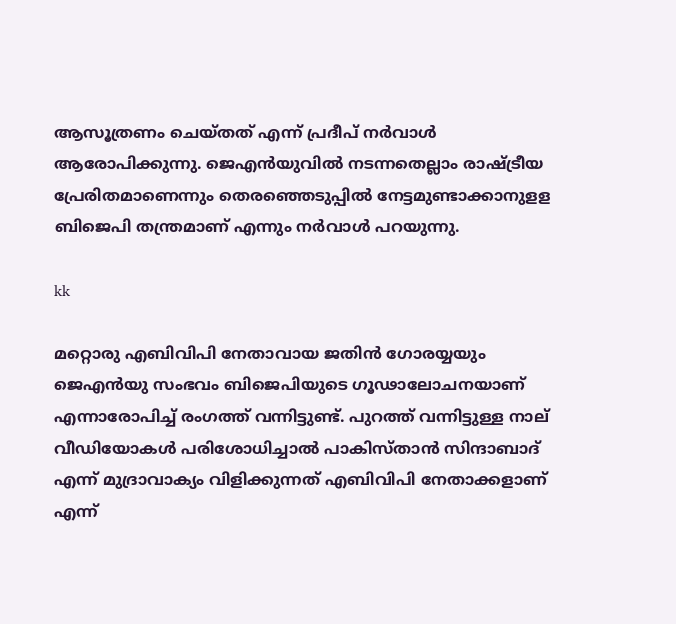ആസൂത്രണം ചെയ്തത് എന്ന് പ്രദീപ് നര്‍വാള്‍ ആരോപിക്കുന്നു. ജെഎന്‍യുവില്‍ നടന്നതെല്ലാം രാഷ്ട്രീയ പ്രേരിതമാണെന്നും തെരഞ്ഞെടുപ്പില്‍ നേട്ടമുണ്ടാക്കാനുളള ബിജെപി തന്ത്രമാണ് എന്നും നര്‍വാള്‍ പറയുന്നു.

kk

മറ്റൊരു എബിവിപി നേതാവായ ജതിന്‍ ഗോരയ്യയും ജെഎന്‍യു സംഭവം ബിജെപിയുടെ ഗൂഢാലോചനയാണ് എന്നാരോപിച്ച് രംഗത്ത് വന്നിട്ടുണ്ട്. പുറത്ത് വന്നിട്ടുള്ള നാല് വീഡിയോകള്‍ പരിശോധിച്ചാല്‍ പാകിസ്താന്‍ സിന്ദാബാദ് എന്ന് മുദ്രാവാക്യം വിളിക്കുന്നത് എബിവിപി നേതാക്കളാണ് എന്ന്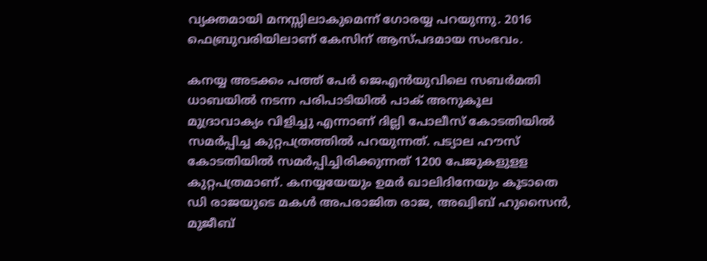വ്യക്തമായി മനസ്സിലാകുമെന്ന് ഗോരയ്യ പറയുന്നു. 2016 ഫെബ്രുവരിയിലാണ് കേസിന് ആസ്പദമായ സംഭവം.

കനയ്യ അടക്കം പത്ത് പേര്‍ ജെഎന്‍യുവിലെ സബര്‍മതി ധാബയില്‍ നടന്ന പരിപാടിയില്‍ പാക് അനുകൂല മുദ്രാവാക്യം വിളിച്ചു എന്നാണ് ദില്ലി പോലീസ് കോടതിയില്‍ സമര്‍പ്പിച്ച കുറ്റപത്രത്തില്‍ പറയുന്നത്. പട്യാല ഹൗസ് കോടതിയില്‍ സമര്‍പ്പിച്ചിരിക്കുന്നത് 1200 പേജുകളുളള കുറ്റപത്രമാണ്. കനയ്യയേയും ഉമര്‍ ഖാലിദിനേയും കൂടാതെ ഡി രാജയുടെ മകള്‍ അപരാജിത രാജ, അഖ്വിബ് ഹുസൈന്‍, മുജീബ്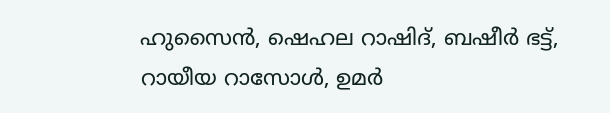ഹുസൈന്‍, ഷെഹല റാഷിദ്, ബഷീര്‍ ഭട്ട്, റായീയ റാസോള്‍, ഉമര്‍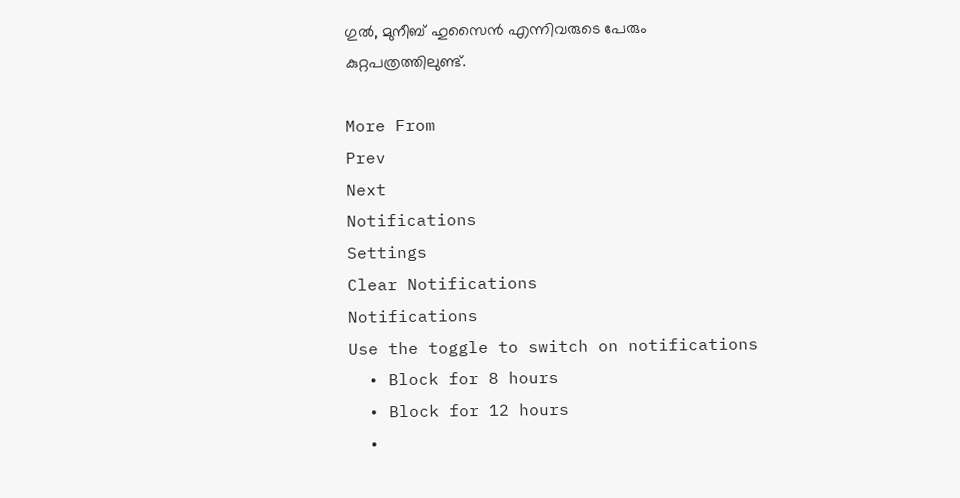ഗുല്‍, മുനീബ് ഹുസൈന്‍ എന്നിവരുടെ പേരും കുറ്റപത്രത്തിലുണ്ട്.

More From
Prev
Next
Notifications
Settings
Clear Notifications
Notifications
Use the toggle to switch on notifications
  • Block for 8 hours
  • Block for 12 hours
  •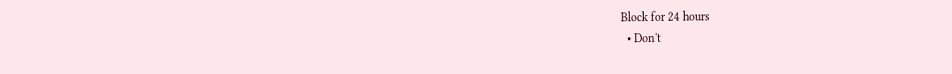Block for 24 hours
  • Don't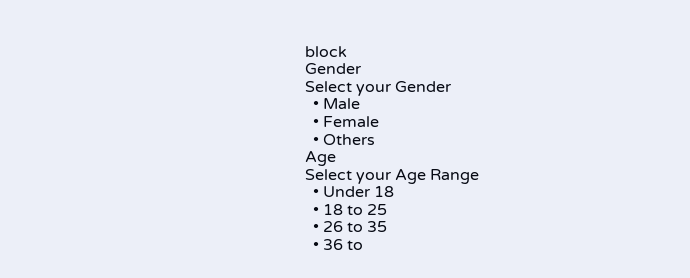block
Gender
Select your Gender
  • Male
  • Female
  • Others
Age
Select your Age Range
  • Under 18
  • 18 to 25
  • 26 to 35
  • 36 to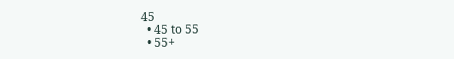45
  • 45 to 55
  • 55+